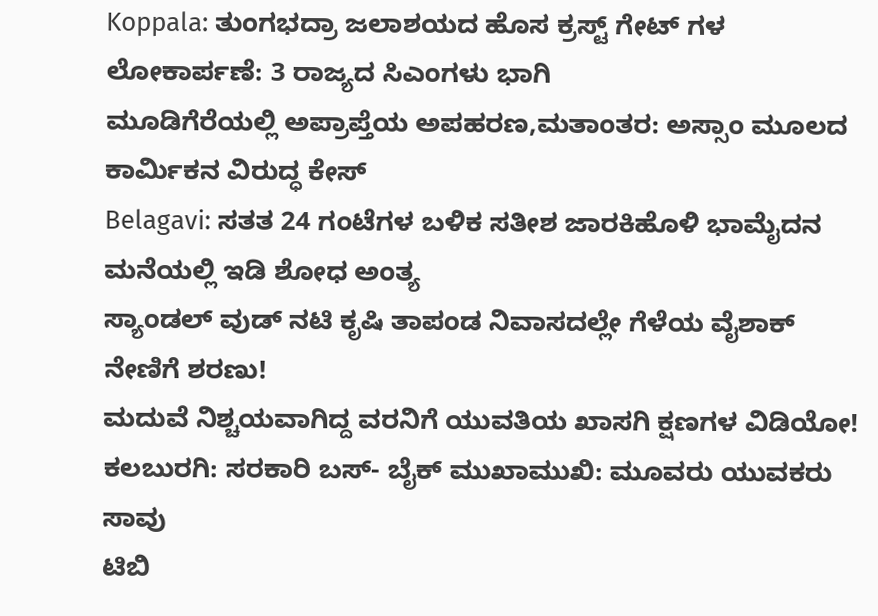Koppala: ತುಂಗಭದ್ರಾ ಜಲಾಶಯದ ಹೊಸ ಕ್ರಸ್ಟ್ ಗೇಟ್ ಗಳ ಲೋಕಾರ್ಪಣೆ: 3 ರಾಜ್ಯದ ಸಿಎಂಗಳು ಭಾಗಿ
ಮೂಡಿಗೆರೆಯಲ್ಲಿ ಅಪ್ರಾಪ್ತೆಯ ಅಪಹರಣ,ಮತಾಂತರ: ಅಸ್ಸಾಂ ಮೂಲದ ಕಾರ್ಮಿಕನ ವಿರುದ್ಧ ಕೇಸ್
Belagavi: ಸತತ 24 ಗಂಟೆಗಳ ಬಳಿಕ ಸತೀಶ ಜಾರಕಿಹೊಳಿ ಭಾಮೈದನ ಮನೆಯಲ್ಲಿ ಇಡಿ ಶೋಧ ಅಂತ್ಯ
ಸ್ಯಾಂಡಲ್ ವುಡ್ ನಟಿ ಕೃಷಿ ತಾಪಂಡ ನಿವಾಸದಲ್ಲೇ ಗೆಳೆಯ ವೈಶಾಕ್ ನೇಣಿಗೆ ಶರಣು!
ಮದುವೆ ನಿಶ್ಚಯವಾಗಿದ್ದ ವರನಿಗೆ ಯುವತಿಯ ಖಾಸಗಿ ಕ್ಷಣಗಳ ವಿಡಿಯೋ!
ಕಲಬುರಗಿ: ಸರಕಾರಿ ಬಸ್- ಬೈಕ್ ಮುಖಾಮುಖಿ: ಮೂವರು ಯುವಕರು ಸಾವು
ಟಿಬಿ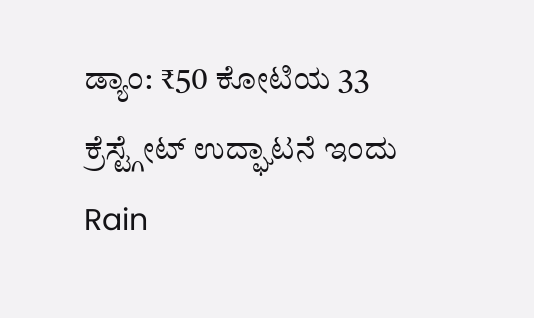ಡ್ಯಾಂ: ₹50 ಕೋಟಿಯ 33 ಕ್ರೆಸ್ಟ್ಗೇಟ್ ಉದ್ಘಾಟನೆ ಇಂದು
Rain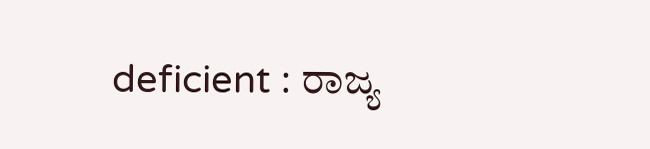deficient : ರಾಜ್ಯ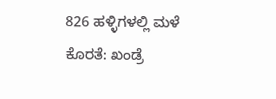826 ಹಳ್ಳಿಗಳಲ್ಲಿ ಮಳೆ ಕೊರತೆ: ಖಂಡ್ರೆ